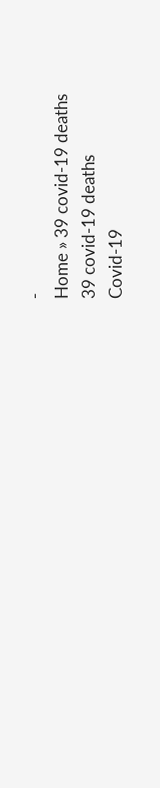-
Home » 39 covid-19 deaths
39 covid-19 deaths
Covid-19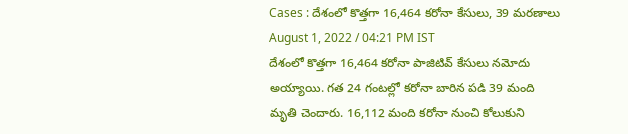Cases : దేశంలో కొత్తగా 16,464 కరోనా కేసులు, 39 మరణాలు
August 1, 2022 / 04:21 PM IST
దేశంలో కొత్తగా 16,464 కరోనా పాజిటివ్ కేసులు నమోదు అయ్యాయి. గత 24 గంటల్లో కరోనా బారిన పడి 39 మంది మృతి చెందారు. 16,112 మంది కరోనా నుంచి కోలుకుని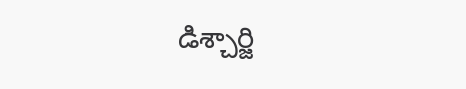డిశ్చార్జి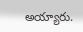అయ్యారు.